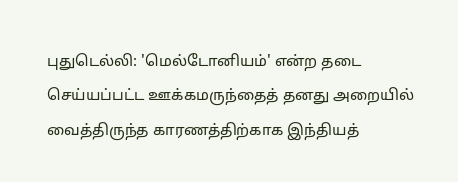புதுடெல்லி: 'மெல்டோனியம்' என்ற தடை செய்யப்பட்ட ஊக்கமருந்தைத் தனது அறையில் வைத்திருந்த காரணத்திற்காக இந்தியத்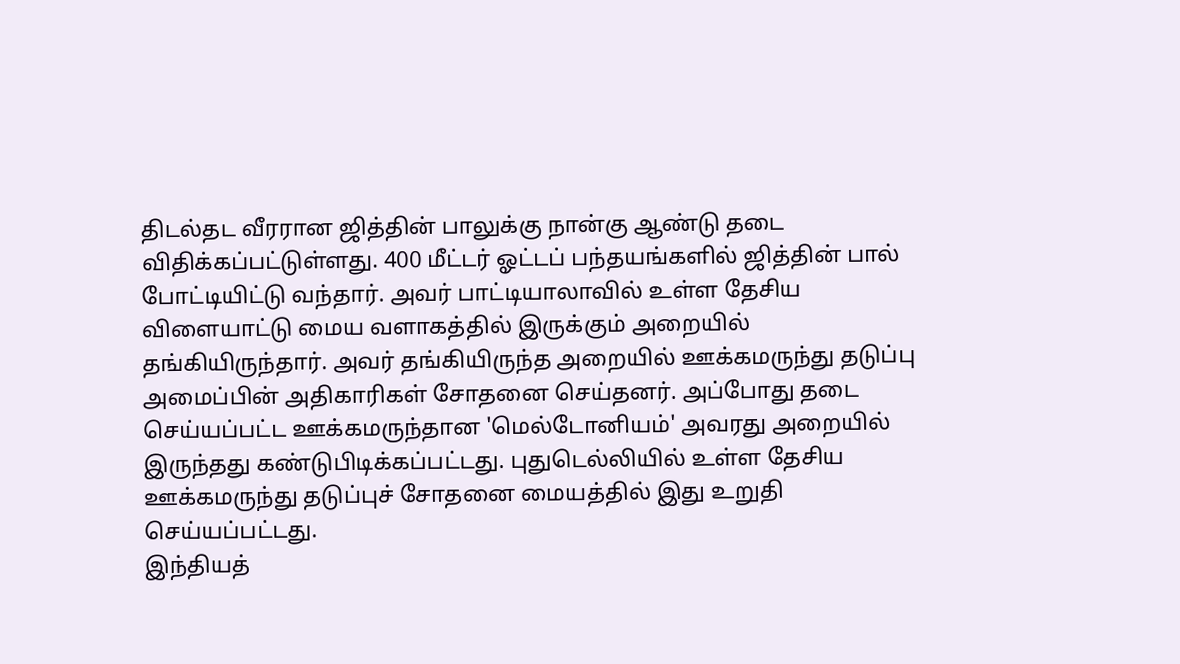திடல்தட வீரரான ஜித்தின் பாலுக்கு நான்கு ஆண்டு தடை விதிக்கப்பட்டுள்ளது. 400 மீட்டர் ஓட்டப் பந்தயங்களில் ஜித்தின் பால் போட்டியிட்டு வந்தார். அவர் பாட்டியாலாவில் உள்ள தேசிய விளையாட்டு மைய வளாகத்தில் இருக்கும் அறையில் தங்கியிருந்தார். அவர் தங்கியிருந்த அறையில் ஊக்கமருந்து தடுப்பு அமைப்பின் அதிகாரிகள் சோதனை செய்தனர். அப்போது தடை செய்யப்பட்ட ஊக்கமருந்தான 'மெல்டோனியம்' அவரது அறையில் இருந்தது கண்டுபிடிக்கப்பட்டது. புதுடெல்லியில் உள்ள தேசிய ஊக்கமருந்து தடுப்புச் சோதனை மையத்தில் இது உறுதி செய்யப்பட்டது.
இந்தியத்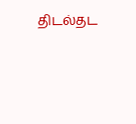திடல்தட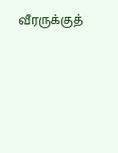வீரருக்குத்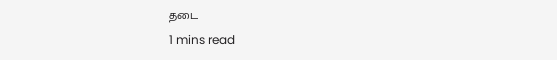தடை
1 mins read